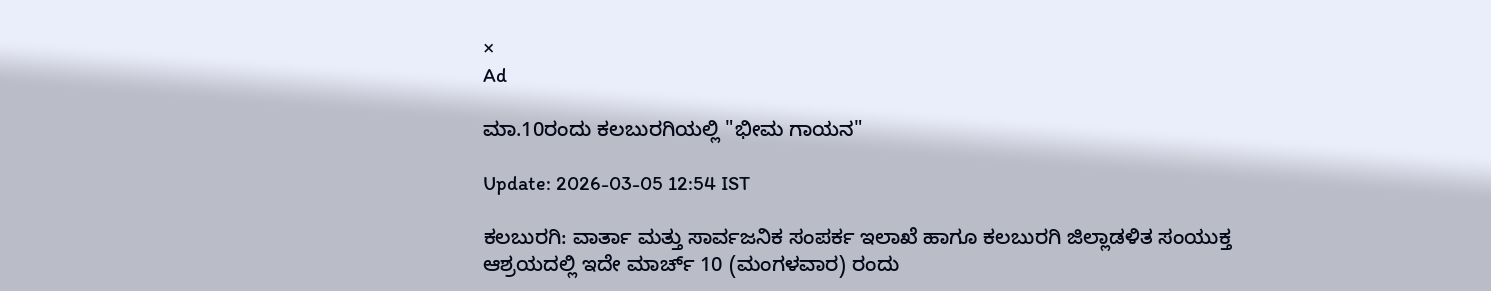×
Ad

ಮಾ.10ರಂದು ಕಲಬುರಗಿಯಲ್ಲಿ "ಭೀಮ ಗಾಯನ"

Update: 2026-03-05 12:54 IST

ಕಲಬುರಗಿ: ವಾರ್ತಾ ಮತ್ತು ಸಾರ್ವಜನಿಕ ಸಂಪರ್ಕ ಇಲಾಖೆ ಹಾಗೂ ಕಲಬುರಗಿ ಜಿಲ್ಲಾಡಳಿತ ಸಂಯುಕ್ತ ಆಶ್ರಯದಲ್ಲಿ ಇದೇ ಮಾರ್ಚ್ 10 (ಮಂಗಳವಾರ) ರಂದು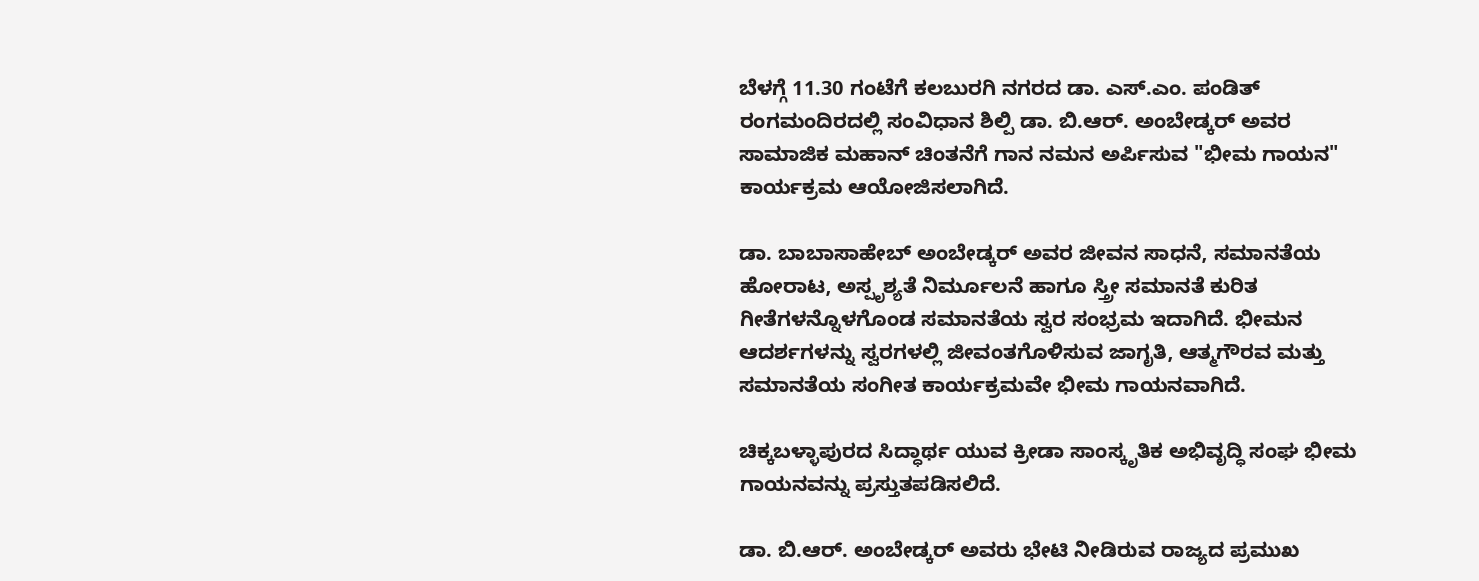ಬೆಳಗ್ಗೆ 11.30 ಗಂಟೆಗೆ ಕಲಬುರಗಿ ನಗರದ ಡಾ. ಎಸ್.ಎಂ. ಪಂಡಿತ್ ರಂಗಮಂದಿರದಲ್ಲಿ ಸಂವಿಧಾನ ಶಿಲ್ಪಿ ಡಾ. ಬಿ.ಆರ್. ಅಂಬೇಡ್ಕರ್ ಅವರ ಸಾಮಾಜಿಕ ಮಹಾನ್ ಚಿಂತನೆಗೆ ಗಾನ ನಮನ ಅರ್ಪಿಸುವ "ಭೀಮ ಗಾಯನ" ಕಾರ್ಯಕ್ರಮ ಆಯೋಜಿಸಲಾಗಿದೆ.

ಡಾ. ಬಾಬಾಸಾಹೇಬ್ ಅಂಬೇಡ್ಕರ್ ಅವರ ಜೀವನ ಸಾಧನೆ, ಸಮಾನತೆಯ ಹೋರಾಟ, ಅಸ್ಪೃಶ್ಯತೆ ನಿರ್ಮೂಲನೆ ಹಾಗೂ ಸ್ತ್ರೀ ಸಮಾನತೆ ಕುರಿತ ಗೀತೆಗಳನ್ನೊಳಗೊಂಡ ಸಮಾನತೆಯ ಸ್ವರ ಸಂಭ್ರಮ ಇದಾಗಿದೆ. ಭೀಮನ ಆದರ್ಶಗಳನ್ನು ಸ್ವರಗಳಲ್ಲಿ ಜೀವಂತಗೊಳಿಸುವ ಜಾಗೃತಿ, ಆತ್ಮಗೌರವ ಮತ್ತು ಸಮಾನತೆಯ ಸಂಗೀತ ಕಾರ್ಯಕ್ರಮವೇ ಭೀಮ ಗಾಯನವಾಗಿದೆ.

ಚಿಕ್ಕಬಳ್ಳಾಪುರದ ಸಿದ್ಧಾರ್ಥ ಯುವ ಕ್ರೀಡಾ ಸಾಂಸ್ಕೃತಿಕ ಅಭಿವೃದ್ಧಿ ಸಂಘ ಭೀಮ ಗಾಯನವನ್ನು ಪ್ರಸ್ತುತಪಡಿಸಲಿದೆ.

ಡಾ. ಬಿ.ಆರ್. ಅಂಬೇಡ್ಕರ್ ಅವರು ಭೇಟಿ ನೀಡಿರುವ ರಾಜ್ಯದ ಪ್ರಮುಖ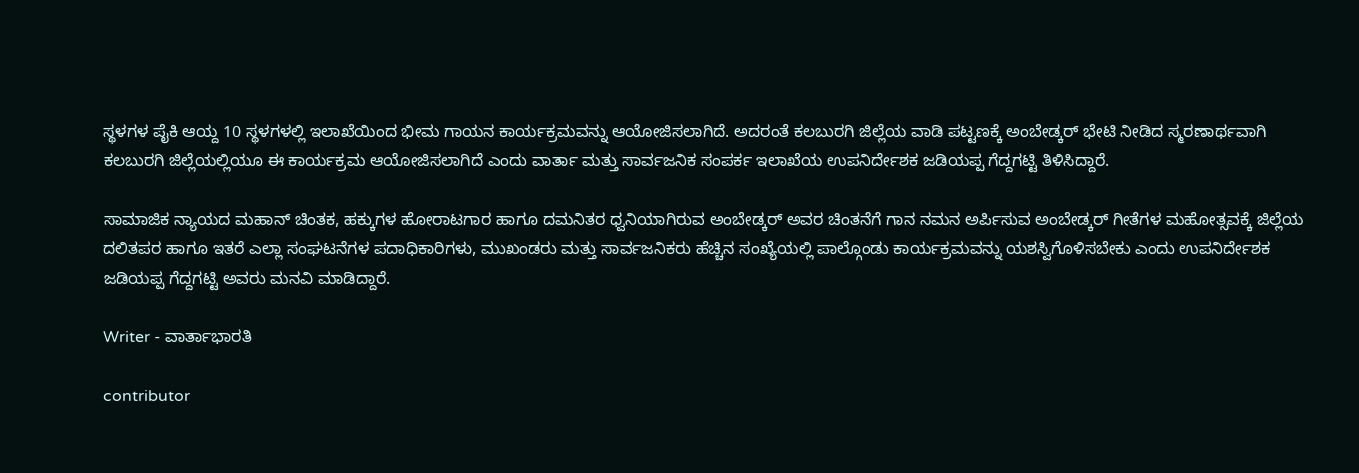ಸ್ಥಳಗಳ ಪೈಕಿ ಆಯ್ದ 10 ಸ್ಥಳಗಳಲ್ಲಿ ಇಲಾಖೆಯಿಂದ ಭೀಮ ಗಾಯನ ಕಾರ್ಯಕ್ರಮವನ್ನು ಆಯೋಜಿಸಲಾಗಿದೆ. ಅದರಂತೆ ಕಲಬುರಗಿ ಜಿಲ್ಲೆಯ ವಾಡಿ ಪಟ್ಟಣಕ್ಕೆ ಅಂಬೇಡ್ಕರ್ ಭೇಟಿ ನೀಡಿದ ಸ್ಮರಣಾರ್ಥವಾಗಿ ಕಲಬುರಗಿ ಜಿಲ್ಲೆಯಲ್ಲಿಯೂ ಈ ಕಾರ್ಯಕ್ರಮ ಆಯೋಜಿಸಲಾಗಿದೆ ಎಂದು ವಾರ್ತಾ ಮತ್ತು ಸಾರ್ವಜನಿಕ ಸಂಪರ್ಕ ಇಲಾಖೆಯ ಉಪನಿರ್ದೇಶಕ ಜಡಿಯಪ್ಪ ಗೆದ್ದಗಟ್ಟಿ ತಿಳಿಸಿದ್ದಾರೆ.

ಸಾಮಾಜಿಕ ನ್ಯಾಯದ ಮಹಾನ್ ಚಿಂತಕ, ಹಕ್ಕುಗಳ ಹೋರಾಟಗಾರ ಹಾಗೂ ದಮನಿತರ ಧ್ವನಿಯಾಗಿರುವ ಅಂಬೇಡ್ಕರ್ ಅವರ ಚಿಂತನೆಗೆ ಗಾನ ನಮನ ಅರ್ಪಿಸುವ ಅಂಬೇಡ್ಕರ್ ಗೀತೆಗಳ ಮಹೋತ್ಸವಕ್ಕೆ ಜಿಲ್ಲೆಯ ದಲಿತಪರ ಹಾಗೂ ಇತರೆ ಎಲ್ಲಾ ಸಂಘಟನೆಗಳ ಪದಾಧಿಕಾರಿಗಳು, ಮುಖಂಡರು ಮತ್ತು ಸಾರ್ವಜನಿಕರು ಹೆಚ್ಚಿನ ಸಂಖ್ಯೆಯಲ್ಲಿ ಪಾಲ್ಗೊಂಡು ಕಾರ್ಯಕ್ರಮವನ್ನು ಯಶಸ್ವಿಗೊಳಿಸಬೇಕು ಎಂದು ಉಪನಿರ್ದೇಶಕ ಜಡಿಯಪ್ಪ ಗೆದ್ದಗಟ್ಟಿ ಅವರು ಮನವಿ ಮಾಡಿದ್ದಾರೆ.

Writer - ವಾರ್ತಾಭಾರತಿ

contributor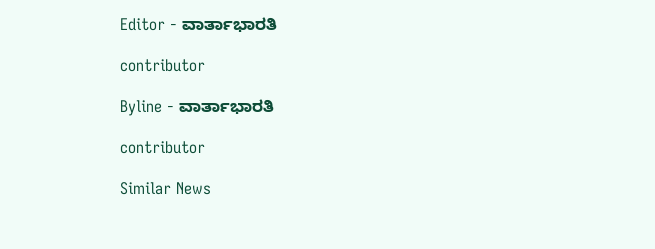Editor - ವಾರ್ತಾಭಾರತಿ

contributor

Byline - ವಾರ್ತಾಭಾರತಿ

contributor

Similar News